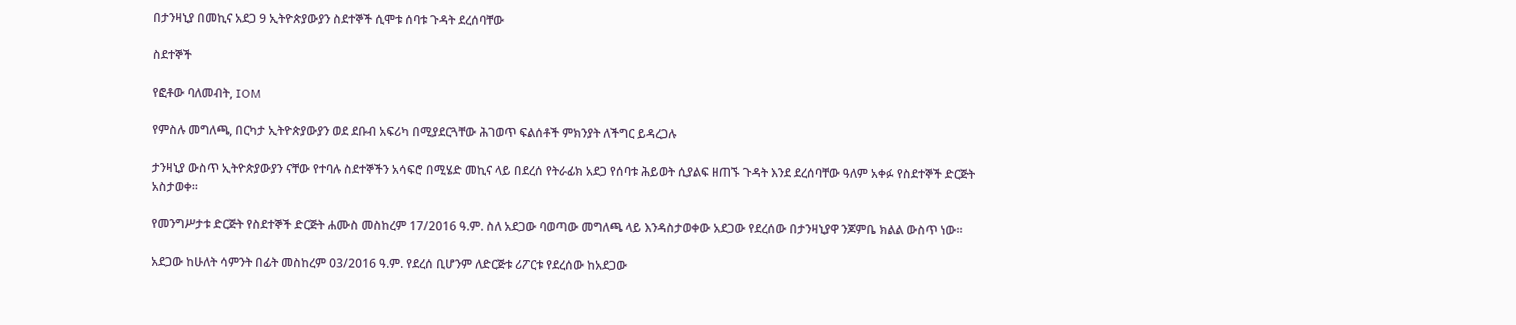በታንዛኒያ በመኪና አደጋ 9 ኢትዮጵያውያን ስደተኞች ሲሞቱ ሰባቱ ጉዳት ደረሰባቸው

ስደተኞች

የፎቶው ባለመብት, IOM

የምስሉ መግለጫ, በርካታ ኢትዮጵያውያን ወደ ደቡብ አፍሪካ በሚያደርጓቸው ሕገወጥ ፍልሰቶች ምክንያት ለችግር ይዳረጋሉ

ታንዛኒያ ውስጥ ኢትዮጵያውያን ናቸው የተባሉ ስደተኞችን አሳፍሮ በሚሄድ መኪና ላይ በደረሰ የትራፊክ አደጋ የሰባቱ ሕይወት ሲያልፍ ዘጠኙ ጉዳት እንደ ደረሰባቸው ዓለም አቀፉ የስደተኞች ድርጅት አስታወቀ።

የመንግሥታቱ ድርጅት የስደተኞች ድርጅት ሐሙስ መስከረም 17/2016 ዓ.ም. ስለ አደጋው ባወጣው መግለጫ ላይ እንዳስታወቀው አደጋው የደረሰው በታንዛኒያዋ ንጆምቤ ክልል ውስጥ ነው።

አደጋው ከሁለት ሳምንት በፊት መስከረም 03/2016 ዓ.ም. የደረሰ ቢሆንም ለድርጅቱ ሪፖርቱ የደረሰው ከአደጋው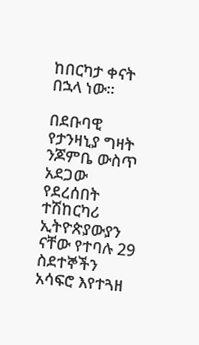ከበርካታ ቀናት በኋላ ነው።

በደቡባዊ የታንዛኒያ ግዛት ንጆምቤ ውስጥ አደጋው የደረሰበት ተሽከርካሪ ኢትዮጵያውያን ናቸው የተባሉ 29 ስደተኞችን አሳፍሮ እየተጓዘ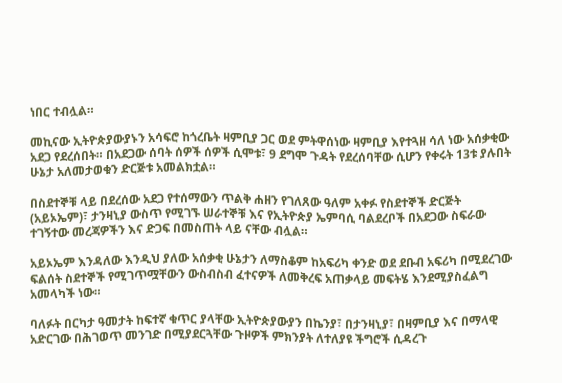ነበር ተብሏል።

መኪናው ኢትዮጵያውያኑን አሳፍሮ ከጎረቤት ዛምቢያ ጋር ወደ ምትዋሰነው ዛምቢያ እየተጓዘ ሳለ ነው አሰቃቂው አደጋ የደረሰበት። በአደጋው ሰባት ሰዎች ሰዎች ሲሞቱ፣ 9 ደግሞ ጉዳት የደረሰባቸው ሲሆን የቀሩት 13ቱ ያሉበት ሁኔታ አለመታወቁን ድርጅቱ አመልክቷል።

በስደተኞቹ ላይ በደረሰው አደጋ የተሰማውን ጥልቅ ሐዘን የገለጸው ዓለም አቀፉ የስደተኞች ድርጅት (አይኦኤም)፣ ታንዛኒያ ውስጥ የሚገኙ ሠራተኞቹ እና የኢትዮጵያ ኤምባሲ ባልደረቦች በአደጋው ስፍራው ተገኝተው መረጃዎችን እና ድጋፍ በመስጠት ላይ ናቸው ብሏል።

አይኦኤም እንዳለው እንዲህ ያለው አሰቃቂ ሁኔታን ለማስቆም ከአፍሪካ ቀንድ ወደ ደቡብ አፍሪካ በሚደረገው ፍልሰት ስደተኞች የሚገጥሟቸውን ውስብስብ ፈተናዎች ለመቅረፍ አጠቃላይ መፍትሄ እንደሚያስፈልግ አመላካች ነው።

ባለፉት በርካታ ዓመታት ከፍተኛ ቁጥር ያላቸው ኢትዮጵያውያን በኬንያ፣ በታንዛኒያ፣ በዛምቢያ እና በማላዊ አድርገው በሕገወጥ መንገድ በሚያደርጓቸው ጉዞዎች ምክንያት ለተለያዩ ችግሮች ሲዳረጉ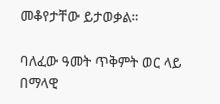መቆየታቸው ይታወቃል።

ባለፈው ዓመት ጥቅምት ወር ላይ በማላዊ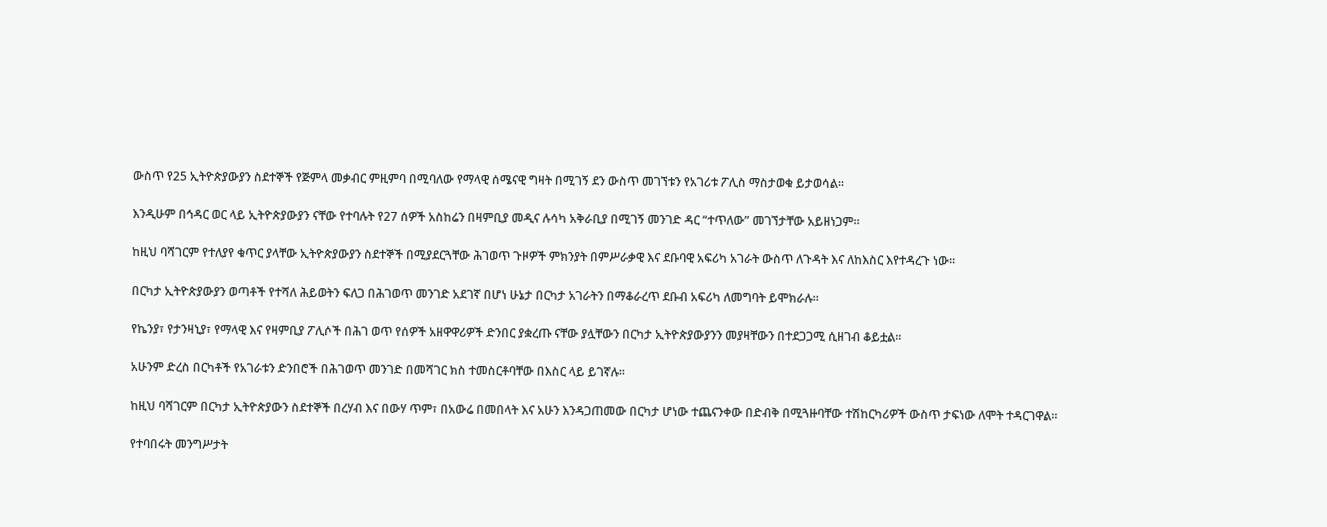ውስጥ የ25 ኢትዮጵያውያን ስደተኞች የጅምላ መቃብር ምዚምባ በሚባለው የማላዊ ሰሜናዊ ግዛት በሚገኝ ደን ውስጥ መገኘቱን የአገሪቱ ፖሊስ ማስታወቁ ይታወሳል።

እንዲሁም በኅዳር ወር ላይ ኢትዮጵያውያን ናቸው የተባሉት የ27 ሰዎች አስከሬን በዛምቢያ መዲና ሉሳካ አቅራቢያ በሚገኝ መንገድ ዳር “ተጥለው” መገኘታቸው አይዘነጋም።

ከዚህ ባሻገርም የተለያየ ቁጥር ያላቸው ኢትዮጵያውያን ስደተኞች በሚያደርጓቸው ሕገወጥ ጉዞዎች ምክንያት በምሥራቃዊ እና ደቡባዊ አፍሪካ አገራት ውስጥ ለጉዳት እና ለከእስር እየተዳረጉ ነው።

በርካታ ኢትዮጵያውያን ወጣቶች የተሻለ ሕይወትን ፍለጋ በሕገወጥ መንገድ አደገኛ በሆነ ሁኔታ በርካታ አገራትን በማቆራረጥ ደቡብ አፍሪካ ለመግባት ይሞክራሉ።

የኬንያ፣ የታንዛኒያ፣ የማላዊ እና የዛምቢያ ፖሊሶች በሕገ ወጥ የሰዎች አዘዋዋሪዎች ድንበር ያቋረጡ ናቸው ያሏቸውን በርካታ ኢትዮጵያውያንን መያዛቸውን በተደጋጋሚ ሲዘገብ ቆይቷል።

አሁንም ድረስ በርካቶች የአገራቱን ድንበሮች በሕገወጥ መንገድ በመሻገር ክስ ተመስርቶባቸው በእስር ላይ ይገኛሉ።

ከዚህ ባሻገርም በርካታ ኢትዮጵያውን ስደተኞች በረሃብ እና በውሃ ጥም፣ በአውሬ በመበላት እና አሁን እንዳጋጠመው በርካታ ሆነው ተጨናንቀው በድብቅ በሚጓዙባቸው ተሽከርካሪዎች ውስጥ ታፍነው ለሞት ተዳርገዋል።

የተባበሩት መንግሥታት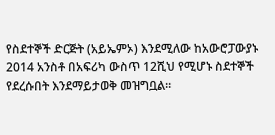የስደተኞች ድርጅት (አይኤምኦ) እንደሚለው ከአውሮፓውያኑ 2014 አንስቶ በአፍሪካ ውስጥ 12ሺህ የሚሆኑ ስደተኞች የደረሱበት እንደማይታወቅ መዝግቧል።